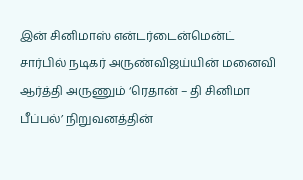இன் சினிமாஸ் என்டர்டைன்மென்ட் சார்பில் நடிகர் அருண்விஜய்யின் மனைவி ஆர்த்தி அருணும் ‘ரெதான் – தி சினிமா பீப்பல்’ நிறுவனத்தின்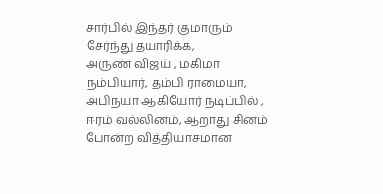சார்பில் இந்தர் குமாரும் சேர்ந்து தயாரிக்க,
அருண் விஜய் , மகிமா நம்பியார், தம்பி ராமையா, அபிநயா ஆகியோர் நடிப்பில் ,
ஈரம் வல்லினம், ஆறாது சினம் போன்ற வித்தியாசமான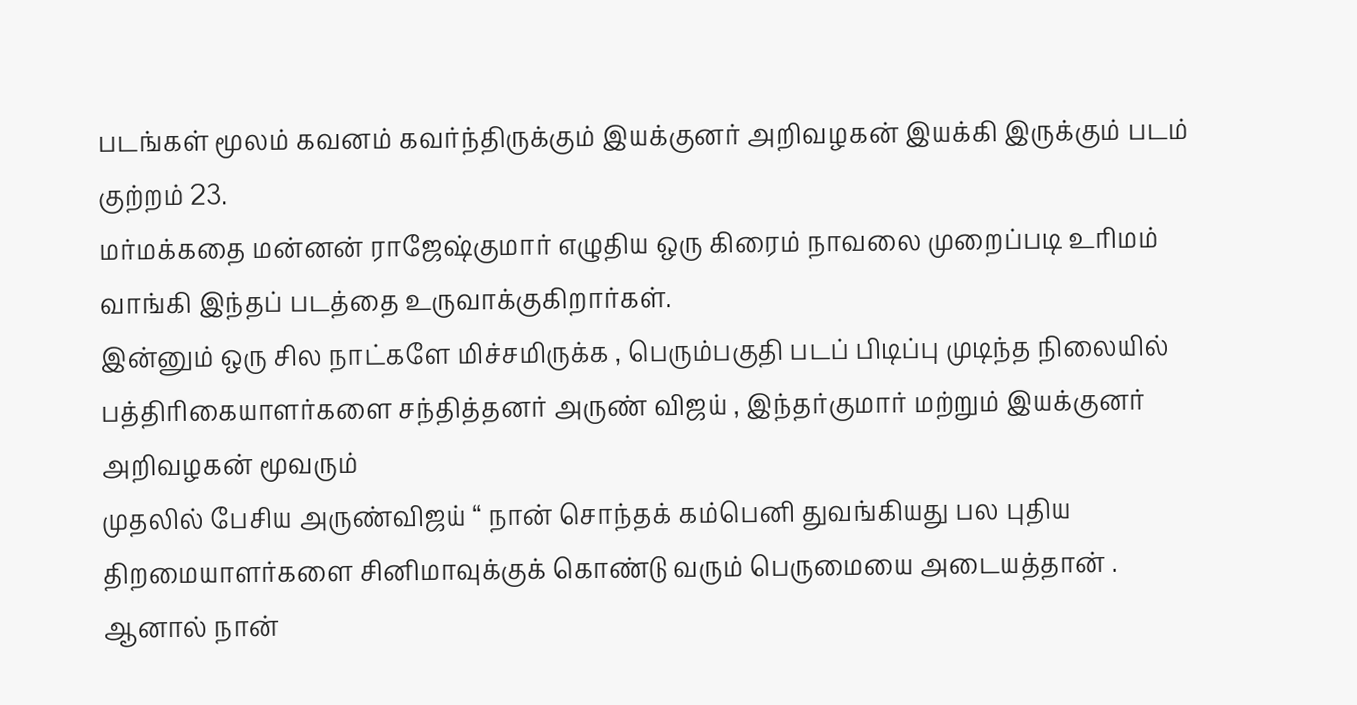படங்கள் மூலம் கவனம் கவர்ந்திருக்கும் இயக்குனர் அறிவழகன் இயக்கி இருக்கும் படம் குற்றம் 23.
மர்மக்கதை மன்னன் ராஜேஷ்குமார் எழுதிய ஒரு கிரைம் நாவலை முறைப்படி உரிமம் வாங்கி இந்தப் படத்தை உருவாக்குகிறார்கள்.
இன்னும் ஒரு சில நாட்களே மிச்சமிருக்க , பெரும்பகுதி படப் பிடிப்பு முடிந்த நிலையில் பத்திரிகையாளர்களை சந்தித்தனர் அருண் விஜய் , இந்தர்குமார் மற்றும் இயக்குனர் அறிவழகன் மூவரும்
முதலில் பேசிய அருண்விஜய் “ நான் சொந்தக் கம்பெனி துவங்கியது பல புதிய திறமையாளர்களை சினிமாவுக்குக் கொண்டு வரும் பெருமையை அடையத்தான் .
ஆனால் நான்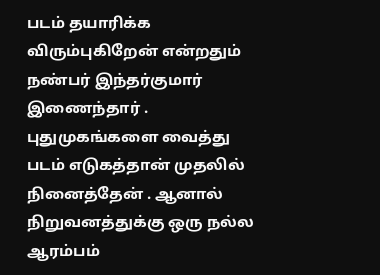படம் தயாரிக்க விரும்புகிறேன் என்றதும் நண்பர் இந்தர்குமார் இணைந்தார் .
புதுமுகங்களை வைத்து படம் எடுகத்தான் முதலில் நினைத்தேன் . ஆனால் நிறுவனத்துக்கு ஒரு நல்ல ஆரம்பம்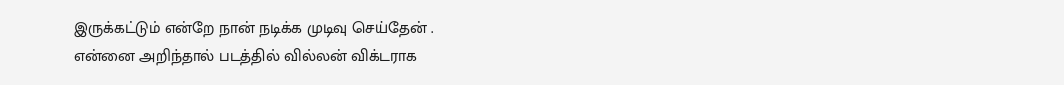இருக்கட்டும் என்றே நான் நடிக்க முடிவு செய்தேன் .
என்னை அறிந்தால் படத்தில் வில்லன் விக்டராக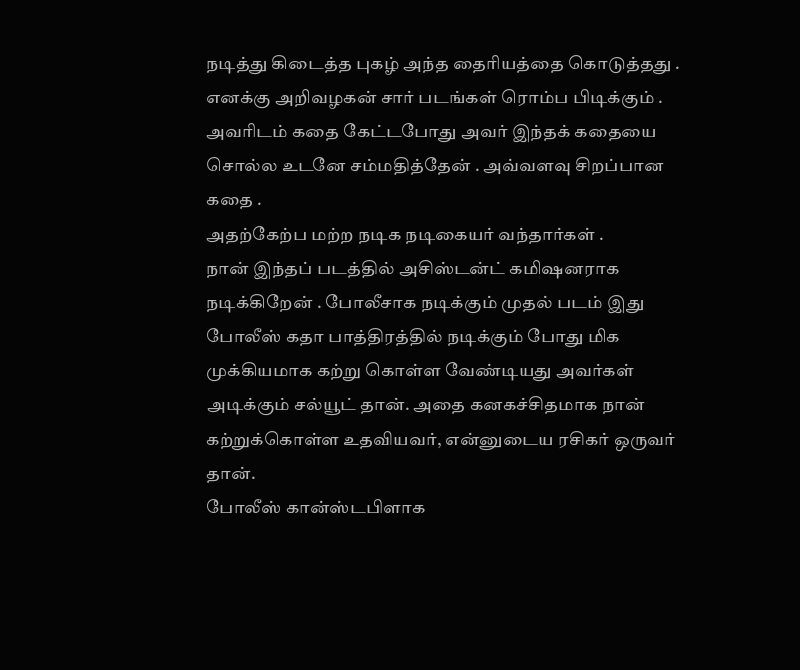நடித்து கிடைத்த புகழ் அந்த தைரியத்தை கொடுத்தது .
எனக்கு அறிவழகன் சார் படங்கள் ரொம்ப பிடிக்கும் . அவரிடம் கதை கேட்டபோது அவர் இந்தக் கதையை சொல்ல உடனே சம்மதித்தேன் . அவ்வளவு சிறப்பான கதை .
அதற்கேற்ப மற்ற நடிக நடிகையர் வந்தார்கள் .
நான் இந்தப் படத்தில் அசிஸ்டன்ட் கமிஷனராக நடிக்கிறேன் . போலீசாக நடிக்கும் முதல் படம் இது
போலீஸ் கதா பாத்திரத்தில் நடிக்கும் போது மிக முக்கியமாக கற்று கொள்ள வேண்டியது அவர்கள் அடிக்கும் சல்யூட் தான். அதை கனகச்சிதமாக நான் கற்றுக்கொள்ள உதவியவர், என்னுடைய ரசிகர் ஒருவர் தான்.
போலீஸ் கான்ஸ்டபிளாக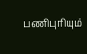பணிபுரியும்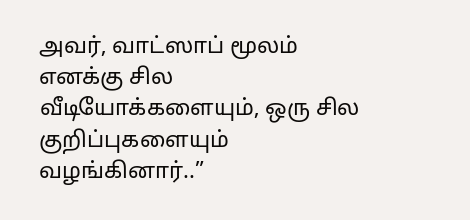அவர், வாட்ஸாப் மூலம் எனக்கு சில வீடியோக்களையும், ஒரு சில குறிப்புகளையும் வழங்கினார்..”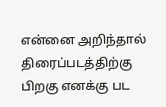என்னை அறிந்தால் திரைப்படத்திற்கு பிறகு எனக்கு பட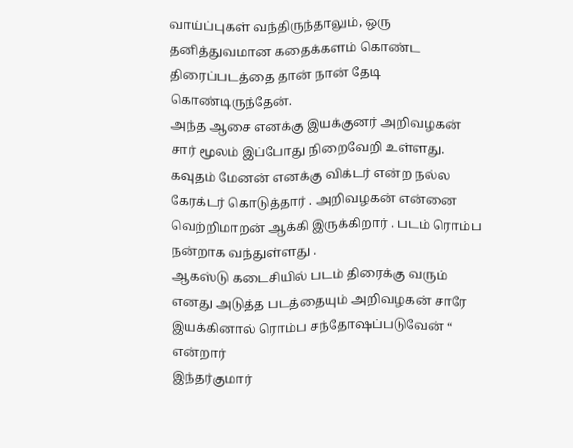வாய்ப்புகள் வந்திருந்தாலும், ஒரு தனித்துவமான கதைக்களம் கொண்ட திரைப்படத்தை தான் நான் தேடி கொண்டிருந்தேன்.
அந்த ஆசை எனக்கு இயக்குனர் அறிவழகன் சார் மூலம் இப்போது நிறைவேறி உள்ளது.
கவுதம் மேனன் எனக்கு விக்டர் என்ற நல்ல கேரக்டர் கொடுத்தார் . அறிவழகன் என்னை வெற்றிமாறன் ஆக்கி இருக்கிறார் . படம் ரொம்ப நன்றாக வந்துள்ளது .
ஆகஸ்டு கடைசியில் படம் திரைக்கு வரும் எனது அடுத்த படத்தையும் அறிவழகன் சாரே இயக்கினால் ரொம்ப சந்தோஷப்படுவேன் “ என்றார்
இந்தர்குமார்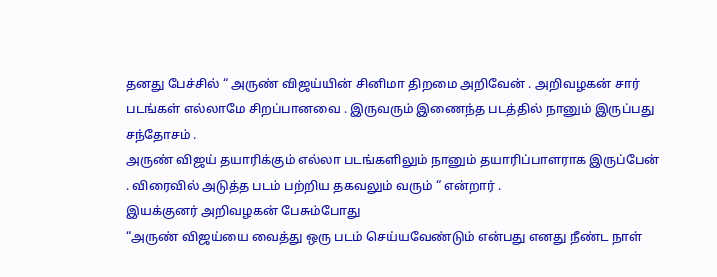தனது பேச்சில் “ அருண் விஜய்யின் சினிமா திறமை அறிவேன் . அறிவழகன் சார் படங்கள் எல்லாமே சிறப்பானவை . இருவரும் இணைந்த படத்தில் நானும் இருப்பது சந்தோசம் .
அருண் விஜய் தயாரிக்கும் எல்லா படங்களிலும் நானும் தயாரிப்பாளராக இருப்பேன் . விரைவில் அடுத்த படம் பற்றிய தகவலும் வரும் “ என்றார் .
இயக்குனர் அறிவழகன் பேசும்போது
“அருண் விஜய்யை வைத்து ஒரு படம் செய்யவேண்டும் என்பது எனது நீண்ட நாள்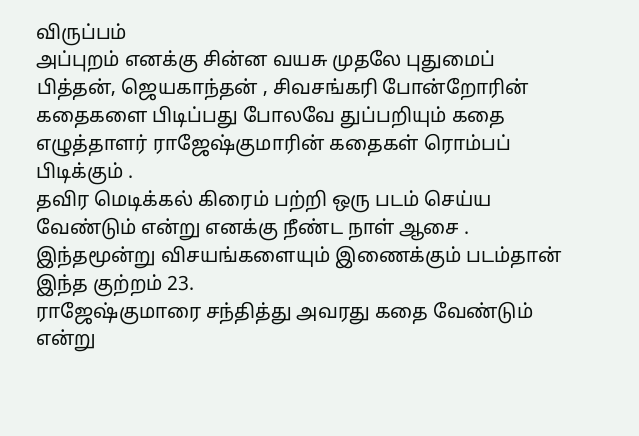விருப்பம்
அப்புறம் எனக்கு சின்ன வயசு முதலே புதுமைப் பித்தன், ஜெயகாந்தன் , சிவசங்கரி போன்றோரின் கதைகளை பிடிப்பது போலவே துப்பறியும் கதை எழுத்தாளர் ராஜேஷ்குமாரின் கதைகள் ரொம்பப் பிடிக்கும் .
தவிர மெடிக்கல் கிரைம் பற்றி ஒரு படம் செய்ய வேண்டும் என்று எனக்கு நீண்ட நாள் ஆசை .
இந்தமூன்று விசயங்களையும் இணைக்கும் படம்தான் இந்த குற்றம் 23.
ராஜேஷ்குமாரை சந்தித்து அவரது கதை வேண்டும் என்று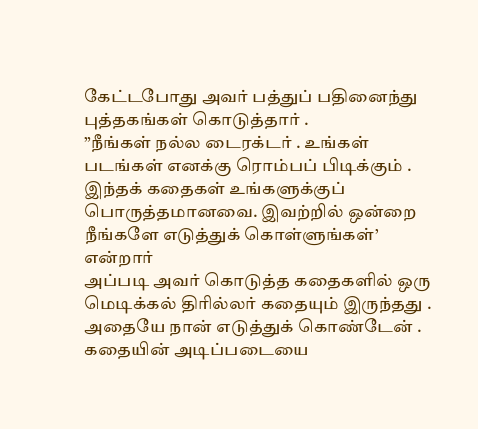கேட்டபோது அவர் பத்துப் பதினைந்து புத்தகங்கள் கொடுத்தார் .
”நீங்கள் நல்ல டைரக்டர் . உங்கள் படங்கள் எனக்கு ரொம்பப் பிடிக்கும் . இந்தக் கதைகள் உங்களுக்குப் பொருத்தமானவை. இவற்றில் ஒன்றை நீங்களே எடுத்துக் கொள்ளுங்கள்’ என்றார்
அப்படி அவர் கொடுத்த கதைகளில் ஒரு மெடிக்கல் திரில்லர் கதையும் இருந்தது . அதையே நான் எடுத்துக் கொண்டேன் .
கதையின் அடிப்படையை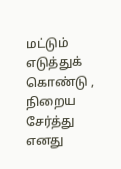மட்டும் எடுத்துக் கொண்டு , நிறைய சேர்த்து எனது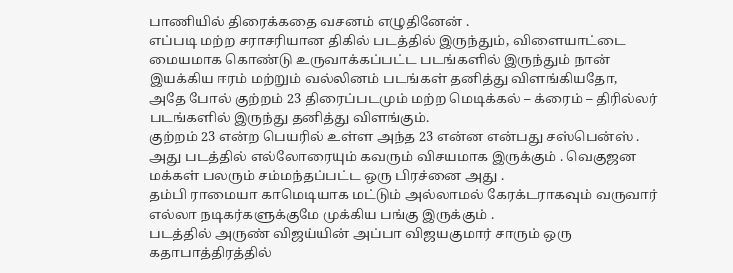பாணியில் திரைக்கதை வசனம் எழுதினேன் .
எப்படி மற்ற சராசரியான திகில் படத்தில் இருந்தும், விளையாட்டை மையமாக கொண்டு உருவாக்கப்பட்ட படங்களில் இருந்தும் நான் இயக்கிய ஈரம் மற்றும் வல்லினம் படங்கள் தனித்து விளங்கியதோ,
அதே போல் குற்றம் 23 திரைப்படமும் மற்ற மெடிக்கல் – க்ரைம் – திரில்லர் படங்களில் இருந்து தனித்து விளங்கும்.
குற்றம் 23 என்ற பெயரில் உள்ள அந்த 23 என்ன என்பது சஸ்பென்ஸ் . அது படத்தில் எல்லோரையும் கவரும் விசயமாக இருக்கும் . வெகுஜன மக்கள் பலரும் சம்மந்தப்பட்ட ஒரு பிரச்னை அது .
தம்பி ராமையா காமெடியாக மட்டும் அல்லாமல் கேரக்டராகவும் வருவார் எல்லா நடிகர்களுக்குமே முக்கிய பங்கு இருக்கும் .
படத்தில் அருண் விஜய்யின் அப்பா விஜயகுமார் சாரும் ஒரு கதாபாத்திரத்தில்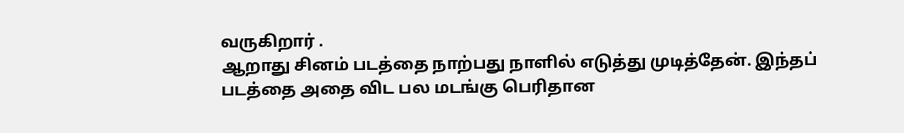வருகிறார் .
ஆறாது சினம் படத்தை நாற்பது நாளில் எடுத்து முடித்தேன். இந்தப் படத்தை அதை விட பல மடங்கு பெரிதான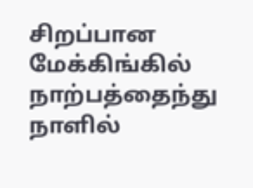சிறப்பான மேக்கிங்கில் நாற்பத்தைந்து நாளில்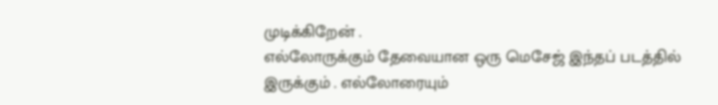முடிக்கிறேன் .
எல்லோருக்கும் தேவையான ஒரு மெசேஜ் இந்தப் படத்தில் இருக்கும் . எல்லோரையும்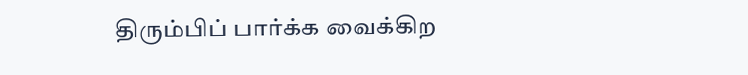திரும்பிப் பார்க்க வைக்கிற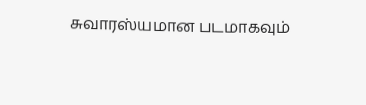சுவாரஸ்யமான படமாகவும்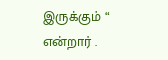இருக்கும் “ என்றார் .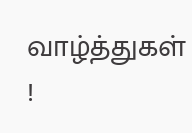வாழ்த்துகள் !